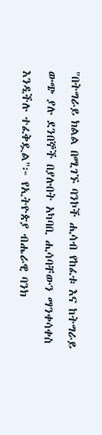"በትግራይ ክልል በሚገኙ ባንኮች ሒሳብ የከፈቱ እና ከትግራይ ውጭ ያሉ ደንበኞች በያሉበት አካባቢ ሒሳባቸውን ማንቀሳቀስ እንዲችሉ ተፈቅዷል"፦ የኢትዮጵያ ብሔራዊ ባንክ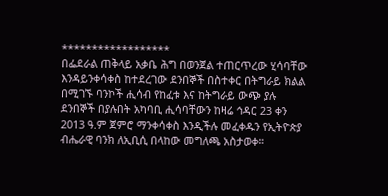******************
በፌደራል ጠቅላይ አቃቤ ሕግ በወንጀል ተጠርጥረው ሂሳባቸው እንዳይንቀሳቀስ ከተደረገው ደንበኞች በስተቀር በትግራይ ክልል በሚገኙ ባንኮች ሒሳብ የከፈቱ እና ከትግራይ ውጭ ያሉ ደንበኞች በያሉበት አካባቢ ሒሳባቸውን ከዛሬ ኅዳር 23 ቀን 2013 ዓ.ም ጀምሮ ማንቀሳቀስ እንዲችሉ መፈቀዱን የኢትዮጵያ ብሔራዊ ባንክ ለኢቢሲ በላከው መግለጫ አስታወቀ።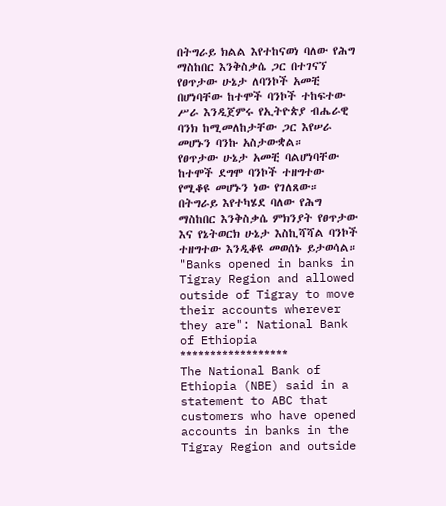በትግራይ ክልል እየተከናወነ ባለው የሕግ ማስከበር እንቅስቃሴ ጋር በተገናኘ የፀጥታው ሁኔታ ለባንኮች አመቺ በሆነባቸው ከተሞች ባንኮች ተከፍተው ሥራ እንዲጀምሩ የኢትዮጵያ ብሔራዊ ባንክ ከሚመለከታቸው ጋር እየሠራ መሆኑን ባንኩ አስታውቋል።
የፀጥታው ሁኔታ አመቺ ባልሆነባቸው ከተሞች ደግሞ ባንኮች ተዘግተው የሚቆዩ መሆኑን ነው የገለጸው።
በትግራይ እየተካሄደ ባለው የሕግ ማስከበር እንቅስቃሴ ምክንያት የፀጥታው እና የኔትወርክ ሁኔታ እስኪሻሻል ባንኮች ተዘግተው እንዲቆዩ መወሰኑ ይታወሳል።
"Banks opened in banks in Tigray Region and allowed outside of Tigray to move their accounts wherever they are": National Bank of Ethiopia
******************
The National Bank of Ethiopia (NBE) said in a statement to ABC that customers who have opened accounts in banks in the Tigray Region and outside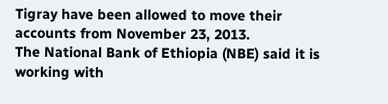Tigray have been allowed to move their accounts from November 23, 2013.
The National Bank of Ethiopia (NBE) said it is working with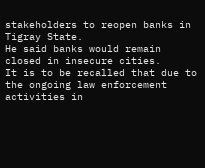stakeholders to reopen banks in Tigray State.
He said banks would remain closed in insecure cities.
It is to be recalled that due to the ongoing law enforcement activities in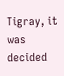Tigray, it was decided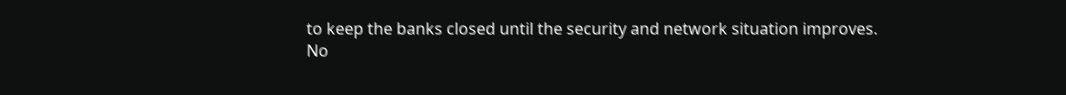to keep the banks closed until the security and network situation improves.
No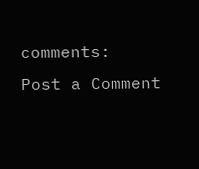comments:
Post a Comment